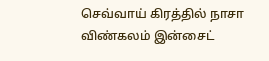செவ்வாய் கிரத்தில் நாசா விண்கலம் இன்சைட்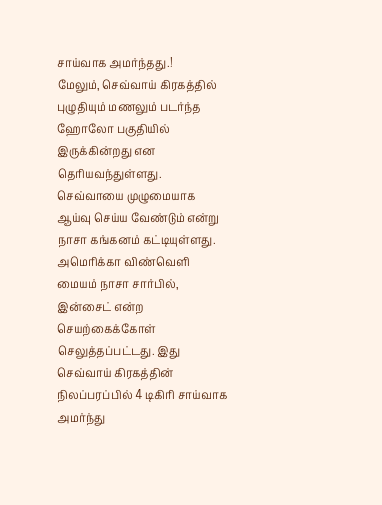சாய்வாக அமர்ந்தது.!
மேலும், செவ்வாய் கிரகத்தில் புழுதியும் மணலும் படர்ந்த ஹோலோ பகுதியில் இருக்கின்றது என தெரியவந்துள்ளது. செவ்வாயை முழுமையாக ஆய்வு செய்ய வேண்டும் என்று நாசா கங்கனம் கட்டியுள்ளது.
அமெரிக்கா விண்வெளி மையம் நாசா சார்பில், இன்சைட் என்ற செயற்கைக்கோள் செலுத்தப்பட்டது. இது செவ்வாய் கிரகத்தின் நிலப்பரப்பில் 4 டிகிரி சாய்வாக அமர்ந்து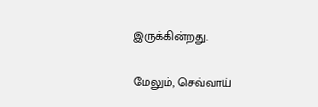இருக்கின்றது.

மேலும், செவ்வாய்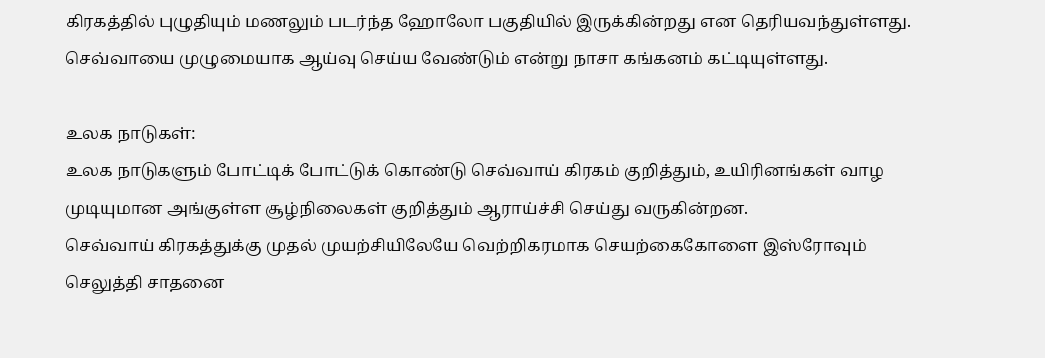கிரகத்தில் புழுதியும் மணலும் படர்ந்த ஹோலோ பகுதியில் இருக்கின்றது என தெரியவந்துள்ளது. செவ்வாயை முழுமையாக ஆய்வு செய்ய வேண்டும் என்று நாசா கங்கனம் கட்டியுள்ளது.

உலக நாடுகள்:
உலக நாடுகளும் போட்டிக் போட்டுக் கொண்டு செவ்வாய் கிரகம் குறித்தும், உயிரினங்கள் வாழ முடியுமான அங்குள்ள சூழ்நிலைகள் குறித்தும் ஆராய்ச்சி செய்து வருகின்றன.
செவ்வாய் கிரகத்துக்கு முதல் முயற்சியிலேயே வெற்றிகரமாக செயற்கைகோளை இஸ்ரோவும் செலுத்தி சாதனை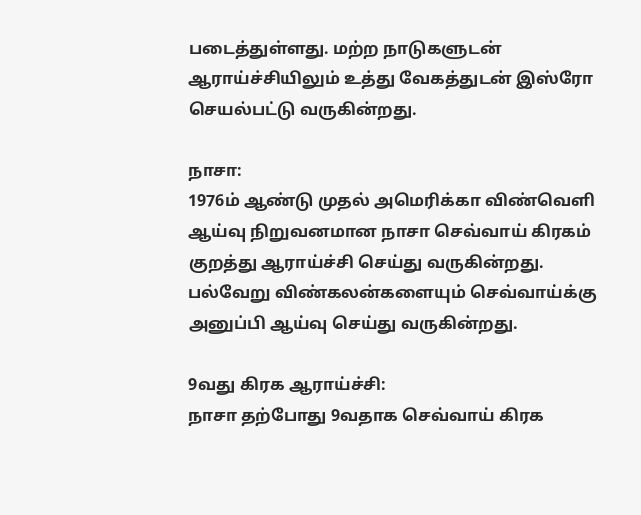படைத்துள்ளது. மற்ற நாடுகளுடன் ஆராய்ச்சியிலும் உத்து வேகத்துடன் இஸ்ரோ செயல்பட்டு வருகின்றது.

நாசா:
1976ம் ஆண்டு முதல் அமெரிக்கா விண்வெளி ஆய்வு நிறுவனமான நாசா செவ்வாய் கிரகம் குறத்து ஆராய்ச்சி செய்து வருகின்றது. பல்வேறு விண்கலன்களையும் செவ்வாய்க்கு அனுப்பி ஆய்வு செய்து வருகின்றது.

9வது கிரக ஆராய்ச்சி:
நாசா தற்போது 9வதாக செவ்வாய் கிரக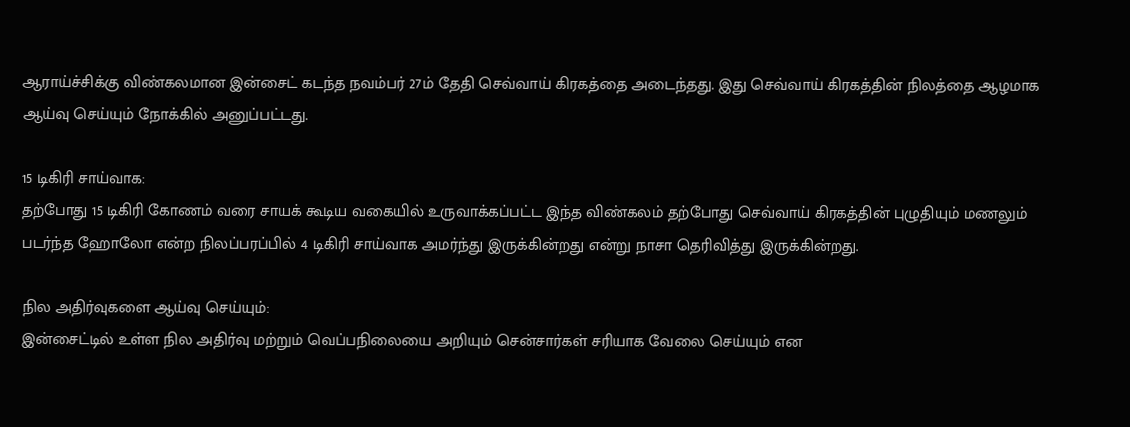ஆராய்ச்சிக்கு விண்கலமான இன்சைட் கடந்த நவம்பர் 27ம் தேதி செவ்வாய் கிரகத்தை அடைந்தது. இது செவ்வாய் கிரகத்தின் நிலத்தை ஆழமாக ஆய்வு செய்யும் நோக்கில் அனுப்பட்டது.

15 டிகிரி சாய்வாக:
தற்போது 15 டிகிரி கோணம் வரை சாயக் கூடிய வகையில் உருவாக்கப்பட்ட இந்த விண்கலம் தற்போது செவ்வாய் கிரகத்தின் புழுதியும் மணலும் படர்ந்த ஹோலோ என்ற நிலப்பரப்பில் 4 டிகிரி சாய்வாக அமர்ந்து இருக்கின்றது என்று நாசா தெரிவித்து இருக்கின்றது.

நில அதிர்வுகளை ஆய்வு செய்யும்:
இன்சைட்டில் உள்ள நில அதிர்வு மற்றும் வெப்பநிலையை அறியும் சென்சார்கள் சரியாக வேலை செய்யும் என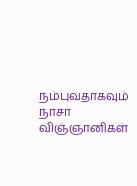நம்புவதாகவும் நாசா விஞ்ஞானிகள்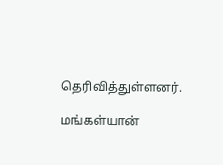தெரிவித்துள்ளனர்.

மங்கள்யான்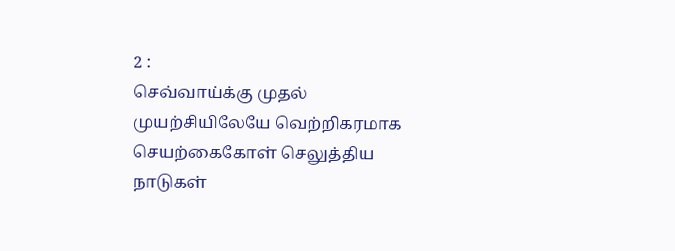2 :
செவ்வாய்க்கு முதல் முயற்சியிலேயே வெற்றிகரமாக செயற்கைகோள் செலுத்திய நாடுகள்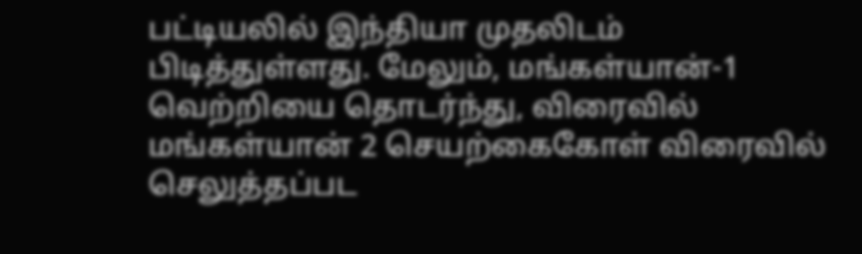பட்டியலில் இந்தியா முதலிடம் பிடித்துள்ளது. மேலும், மங்கள்யான்-1 வெற்றியை தொடர்ந்து, விரைவில் மங்கள்யான் 2 செயற்கைகோள் விரைவில் செலுத்தப்பட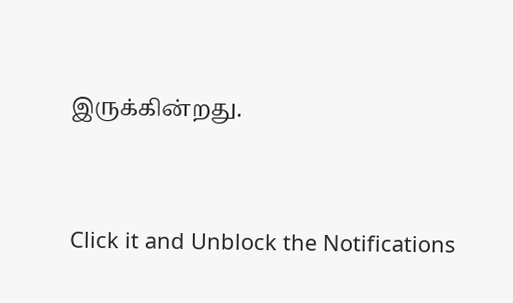இருக்கின்றது.


Click it and Unblock the Notifications